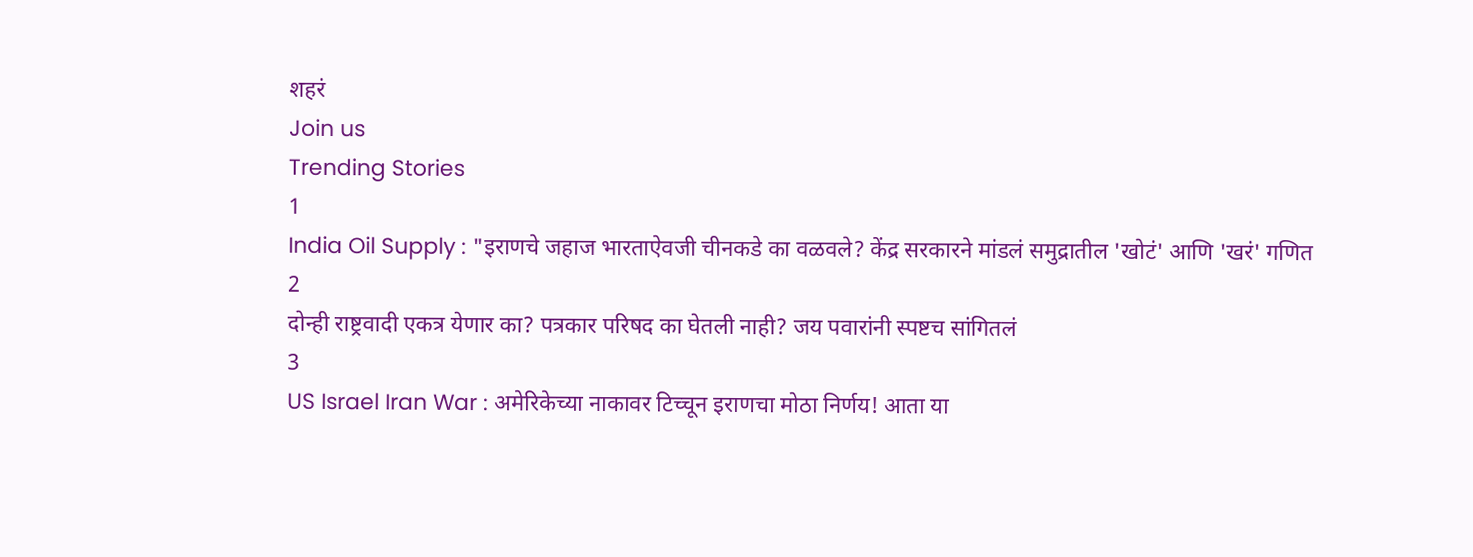शहरं
Join us
Trending Stories
1
India Oil Supply : "इराणचे जहाज भारताऐवजी चीनकडे का वळवले? केंद्र सरकारने मांडलं समुद्रातील 'खोटं' आणि 'खरं' गणित
2
दोन्ही राष्ट्रवादी एकत्र येणार का? पत्रकार परिषद का घेतली नाही? जय पवारांनी स्पष्टच सांगितलं
3
US Israel Iran War : अमेरिकेच्या नाकावर टिच्चून इराणचा मोठा निर्णय! आता या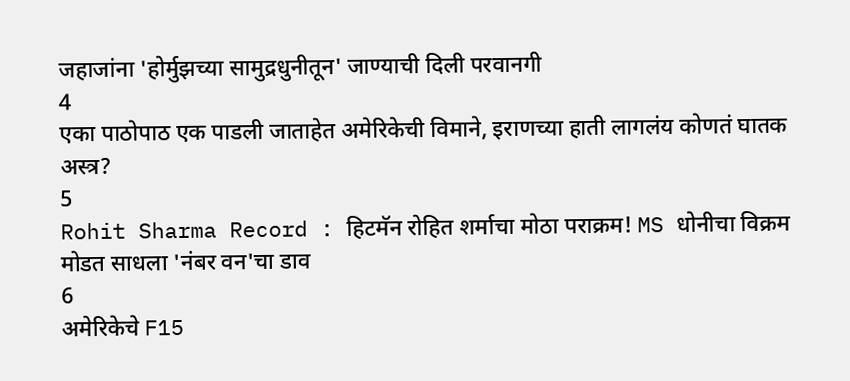जहाजांना 'होर्मुझच्या सामुद्रधुनीतून' जाण्याची दिली परवानगी
4
एका पाठोपाठ एक पाडली जाताहेत अमेरिकेची विमाने, इराणच्या हाती लागलंय कोणतं घातक अस्त्र?
5
Rohit Sharma Record : हिटमॅन रोहित शर्माचा मोठा पराक्रम! MS धोनीचा विक्रम मोडत साधला 'नंबर वन'चा डाव
6
अमेरिकेचे F15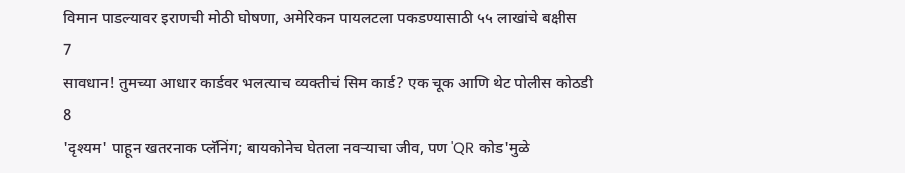विमान पाडल्यावर इराणची मोठी घोषणा, अमेरिकन पायलटला पकडण्यासाठी ५५ लाखांचे बक्षीस
7
सावधान! तुमच्या आधार कार्डवर भलत्याच व्यक्तीचं सिम कार्ड? एक चूक आणि थेट पोलीस कोठडी
8
'दृश्यम' पाहून खतरनाक प्लॅनिंग; बायकोनेच घेतला नवऱ्याचा जीव, पण 'QR कोड'मुळे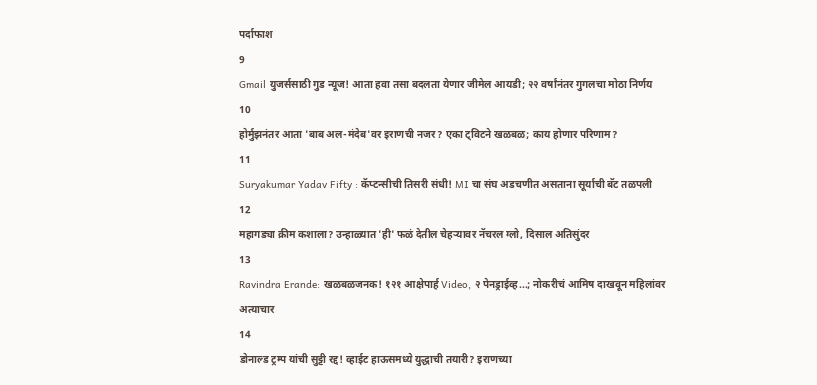पर्दाफाश
9
Gmail युजर्ससाठी गुड न्यूज! आता हवा तसा बदलता येणार जीमेल आयडी; २२ वर्षांनंतर गुगलचा मोठा निर्णय
10
होर्मुझनंतर आता 'बाब अल-मंदेब'वर इराणची नजर? एका ट्विटने खळबळ; काय होणार परिणाम?
11
Suryakumar Yadav Fifty : कॅप्टन्सीची तिसरी संधी! MI चा संघ अडचणीत असताना सूर्याची बॅट तळपली
12
महागड्या क्रीम कशाला? उन्हाळ्यात 'ही' फळं देतील चेहऱ्यावर नॅचरल ग्लो, दिसाल अतिसुंदर
13
Ravindra Erande: खळबळजनक! १२१ आक्षेपार्ह Video, २ पेनड्राईव्ह...; नोकरीचं आमिष दाखवून महिलांवर अत्याचार
14
डोनाल्ड ट्रम्प यांची सुट्टी रद्द! व्हाईट हाऊसमध्ये युद्धाची तयारी? इराणच्या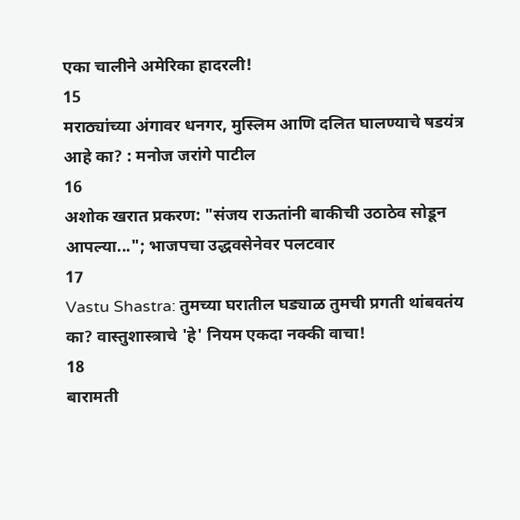एका चालीने अमेरिका हादरली!
15
मराठ्यांच्या अंगावर धनगर, मुस्लिम आणि दलित घालण्याचे षडयंत्र आहे का? : मनोज जरांगे पाटील
16
अशोक खरात प्रकरण: "संजय राऊतांनी बाकीची उठाठेव सोडून आपल्या..."; भाजपचा उद्धवसेनेवर पलटवार
17
Vastu Shastra: तुमच्या घरातील घड्याळ तुमची प्रगती थांबवतंय का? वास्तुशास्त्राचे 'हे' नियम एकदा नक्की वाचा!
18
बारामती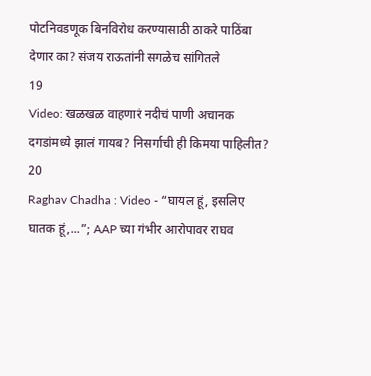पोटनिवडणूक बिनविरोध करण्यासाठी ठाकरे पाठिंबा देणार का? संजय राऊतांनी सगळेच सांगितले
19
Video: खळखळ वाहणारं नदीचं पाणी अचानक दगडांमध्ये झालं गायब? निसर्गाची ही किमया पाहिलीत?
20
Raghav Chadha : Video - “घायल हूं, इसलिए घातक हूं,...”; AAP च्या गंभीर आरोपावर राघव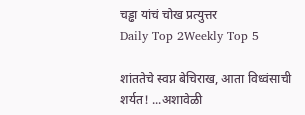चड्ढा यांचं चोख प्रत्युत्तर
Daily Top 2Weekly Top 5

शांततेचे स्वप्न बेचिराख, आता विध्वंसाची शर्यत! ...अशावेळी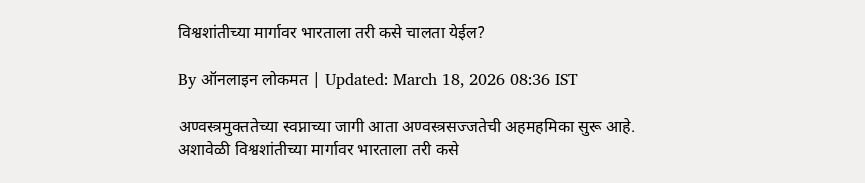विश्वशांतीच्या मार्गावर भारताला तरी कसे चालता येईल?

By ऑनलाइन लोकमत | Updated: March 18, 2026 08:36 IST

अण्वस्त्रमुक्ततेच्या स्वप्नाच्या जागी आता अण्वस्त्रसज्जतेची अहमहमिका सुरू आहे. अशावेळी विश्वशांतीच्या मार्गावर भारताला तरी कसे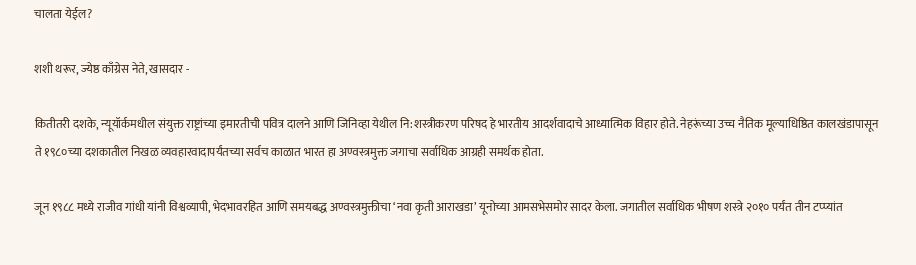चालता येईल?

शशी थरूर, ज्येष्ठ काँग्रेस नेते, खासदार -

कितीतरी दशके, न्यूयॉर्कमधील संयुक्त राष्ट्रांच्या इमारतीची पवित्र दालने आणि जिनिव्हा येथील नि:शस्त्रीकरण परिषद हे भारतीय आदर्शवादाचे आध्यात्मिक विहार होते. नेहरूंच्या उच्च नैतिक मूल्याधिष्ठित कालखंडापासून ते १९८०च्या दशकातील निखळ व्यवहारवादापर्यंतच्या सर्वच काळात भारत हा अण्वस्त्रमुक्त जगाचा सर्वाधिक आग्रही समर्थक होता.

जून १९८८ मध्ये राजीव गांधी यांनी विश्वव्यापी, भेदभावरहित आणि समयबद्ध अण्वस्त्रमुक्तीचा ‘नवा कृती आराखडा’ यूनोच्या आमसभेसमोर सादर केला. जगातील सर्वाधिक भीषण शस्त्रे २०१० पर्यंत तीन टप्प्यांत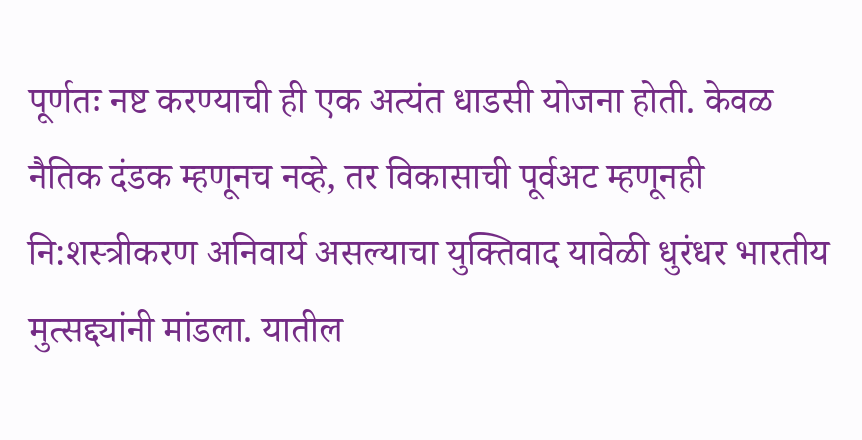पूर्णतः नष्ट करण्याची ही एक अत्यंत धाडसी योजना होती. केवळ नैतिक दंडक म्हणूनच नव्हे, तर विकासाची पूर्वअट म्हणूनही नि:शस्त्रीकरण अनिवार्य असल्याचा युक्तिवाद यावेळी धुरंधर भारतीय मुत्सद्द्यांनी मांडला. यातील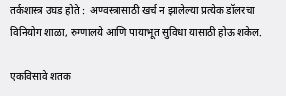तर्कशास्त्र उघड होते :  अण्वस्त्रासाठी खर्च न झालेल्या प्रत्येक डॉलरचा विनियोग शाळा, रुग्णालये आणि पायाभूत सुविधा यासाठी होऊ शकेल.

एकविसावे शतक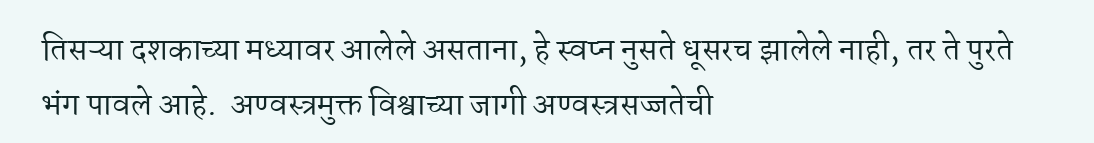तिसऱ्या दशकाच्या मध्यावर आलेले असताना, हे स्वप्न नुसते धूसरच झालेले नाही, तर ते पुरते भंग पावले आहे.  अण्वस्त्रमुक्त विश्वाच्या जागी अण्वस्त्रसज्जतेची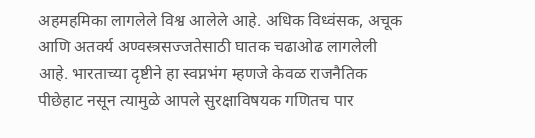अहमहमिका लागलेले विश्व आलेले आहे. अधिक विध्वंसक, अचूक आणि अतर्क्य अण्वस्त्रसज्जतेसाठी घातक चढाओढ लागलेली आहे. भारताच्या दृष्टीने हा स्वप्नभंग म्हणजे केवळ राजनैतिक पीछेहाट नसून त्यामुळे आपले सुरक्षाविषयक गणितच पार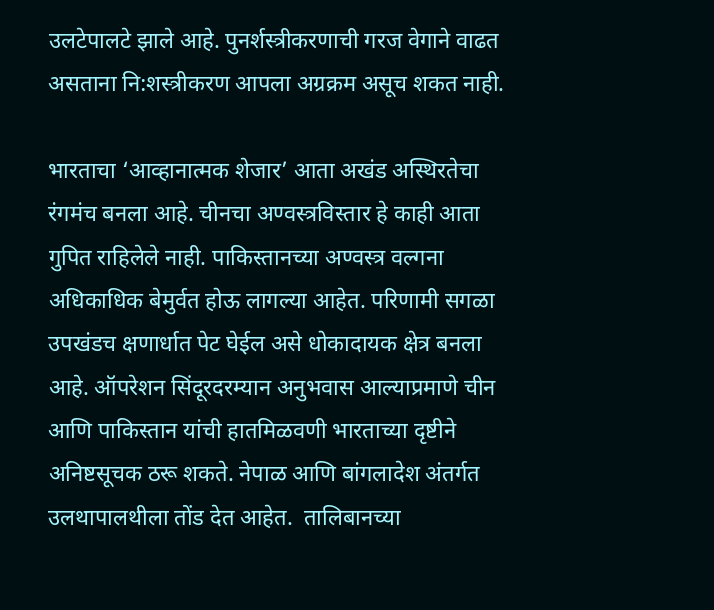उलटेपालटे झाले आहे. पुनर्शस्त्रीकरणाची गरज वेगाने वाढत असताना नि:शस्त्रीकरण आपला अग्रक्रम असूच शकत नाही.

भारताचा ‘आव्हानात्मक शेजार’ आता अखंड अस्थिरतेचा रंगमंच बनला आहे. चीनचा अण्वस्त्रविस्तार हे काही आता गुपित राहिलेले नाही. पाकिस्तानच्या अण्वस्त्र वल्गना  अधिकाधिक बेमुर्वत होऊ लागल्या आहेत. परिणामी सगळा उपखंडच क्षणार्धात पेट घेईल असे धोकादायक क्षेत्र बनला आहे. ऑपरेशन सिंदूरदरम्यान अनुभवास आल्याप्रमाणे चीन आणि पाकिस्तान यांची हातमिळवणी भारताच्या दृष्टीने अनिष्टसूचक ठरू शकते. नेपाळ आणि बांगलादेश अंतर्गत उलथापालथीला तोंड देत आहेत.  तालिबानच्या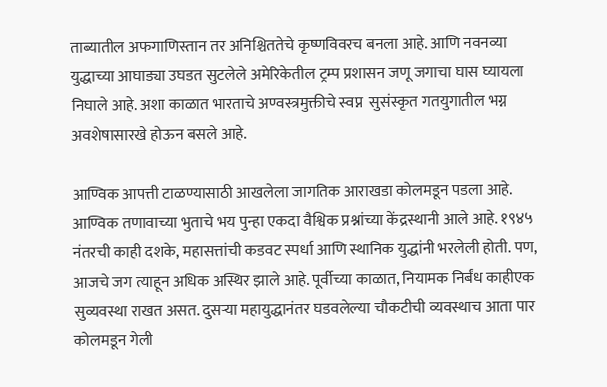ताब्यातील अफगाणिस्तान तर अनिश्चिततेचे कृष्णविवरच बनला आहे. आणि नवनव्या युद्धाच्या आघाड्या उघडत सुटलेले अमेरिकेतील ट्रम्प प्रशासन जणू जगाचा घास घ्यायला निघाले आहे. अशा काळात भारताचे अण्वस्त्रमुक्तीचे स्वप्न  सुसंस्कृत गतयुगातील भग्न अवशेषासारखे होऊन बसले आहे.

आण्विक आपत्ती टाळण्यासाठी आखलेला जागतिक आराखडा कोलमडून पडला आहे.  आण्विक तणावाच्या भुताचे भय पुन्हा एकदा वैश्विक प्रश्नांच्या केंद्रस्थानी आले आहे. १९४५ नंतरची काही दशके, महासत्तांची कडवट स्पर्धा आणि स्थानिक युद्धांनी भरलेली होती. पण, आजचे जग त्याहून अधिक अस्थिर झाले आहे. पूर्वीच्या काळात, नियामक निर्बंध काहीएक सुव्यवस्था राखत असत. दुसऱ्या महायुद्धानंतर घडवलेल्या चौकटीची व्यवस्थाच आता पार कोलमडून गेली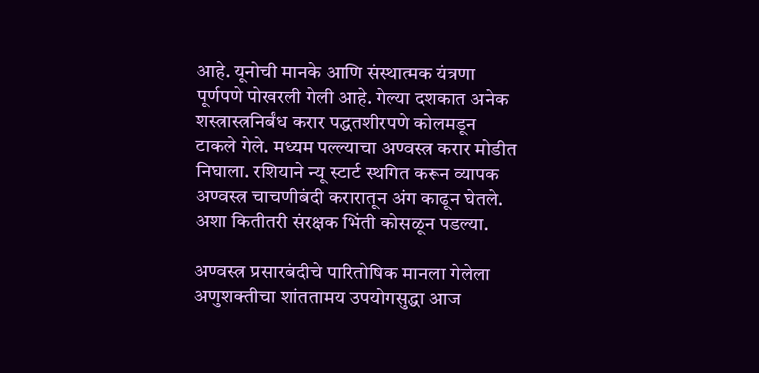आहे. यूनोची मानके आणि संस्थात्मक यंत्रणा पूर्णपणे पोखरली गेली आहे. गेल्या दशकात अनेक शस्त्रास्त्रनिर्बंध करार पद्धतशीरपणे कोलमडून टाकले गेले. मध्यम पल्ल्याचा अण्वस्त्र करार मोडीत निघाला. रशियाने न्यू स्टार्ट स्थगित करून व्यापक अण्वस्त्र चाचणीबंदी करारातून अंग काढून घेतले. अशा कितीतरी संरक्षक भिंती कोसळून पडल्या.

अण्वस्त्र प्रसारबंदीचे पारितोषिक मानला गेलेला अणुशक्तीचा शांततामय उपयोगसुद्धा आज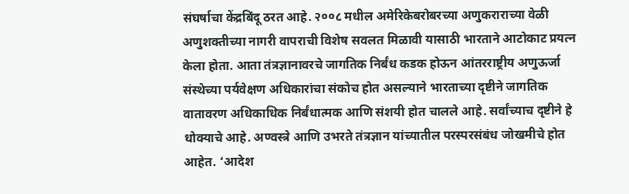संघर्षाचा केंद्रबिंदू ठरत आहे. २००८ मधील अमेरिकेबरोबरच्या अणुकराराच्या वेळी अणुशक्तीच्या नागरी वापराची विशेष सवलत मिळावी यासाठी भारताने आटोकाट प्रयत्न केला होता. आता तंत्रज्ञानावरचे जागतिक निर्बंध कडक होऊन आंतरराष्ट्रीय अणुऊर्जा संस्थेच्या पर्यवेक्षण अधिकारांचा संकोच होत असल्याने भारताच्या दृष्टीने जागतिक वातावरण अधिकाधिक निर्बंधात्मक आणि संशयी होत चालले आहे. सर्वांच्याच दृष्टीने हे धोक्याचे आहे. अण्वस्त्रे आणि उभरते तंत्रज्ञान यांच्यातील परस्परसंबंध जोखमीचे होत आहेत. ‘आदेश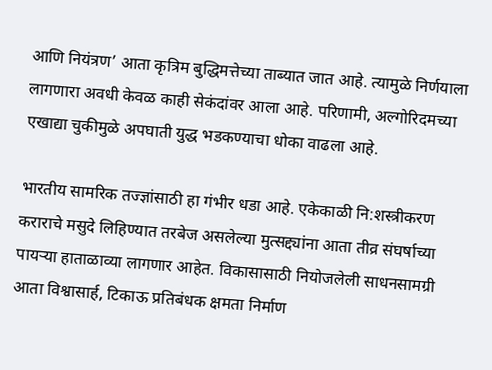आणि नियंत्रण’ आता कृत्रिम बुद्धिमत्तेच्या ताब्यात जात आहे. त्यामुळे निर्णयाला लागणारा अवधी केवळ काही सेकंदांवर आला आहे. परिणामी, अल्गोरिदमच्या एखाद्या चुकीमुळे अपघाती युद्ध भडकण्याचा धोका वाढला आहे.

भारतीय सामरिक तज्ज्ञांसाठी हा गंभीर धडा आहे. एकेकाळी नि:शस्त्रीकरण कराराचे मसुदे लिहिण्यात तरबेज असलेल्या मुत्सद्द्यांना आता तीव्र संघर्षाच्या पायऱ्या हाताळाव्या लागणार आहेत. विकासासाठी नियोजलेली साधनसामग्री आता विश्वासार्ह, टिकाऊ प्रतिबंधक क्षमता निर्माण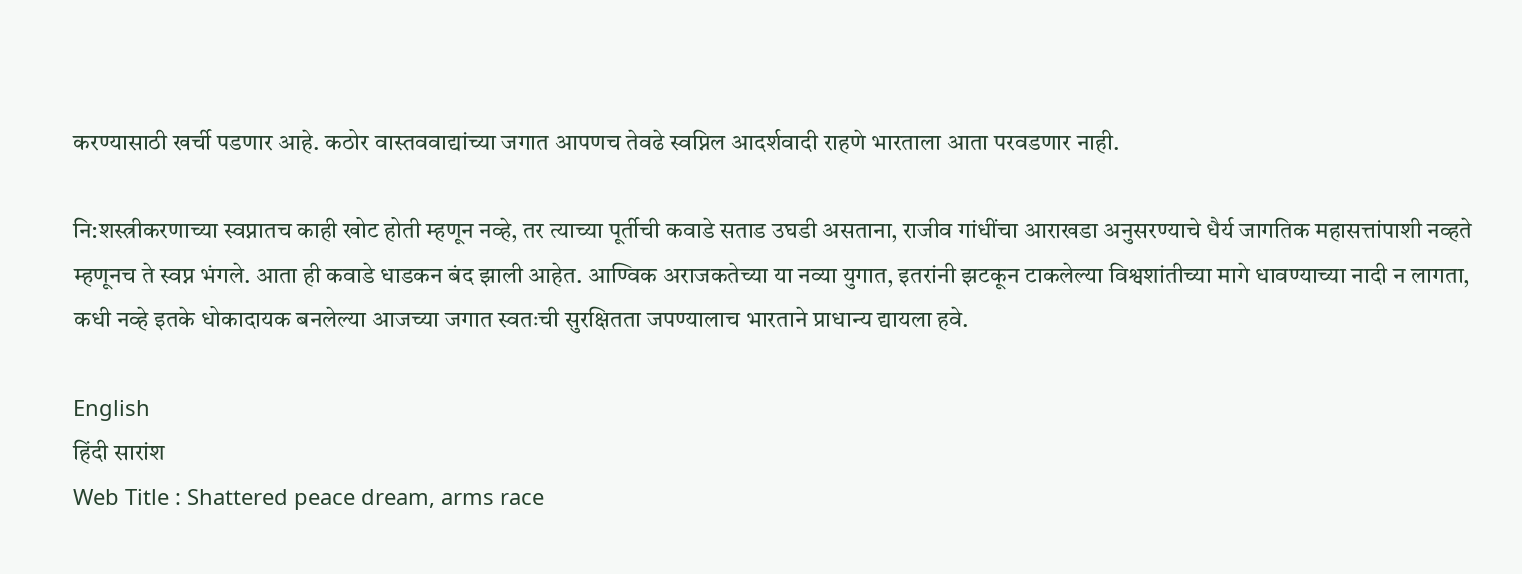करण्यासाठी खर्ची पडणार आहे. कठोर वास्तववाद्यांच्या जगात आपणच तेवढे स्वप्निल आदर्शवादी राहणे भारताला आता परवडणार नाही.

नि:शस्त्रीकरणाच्या स्वप्नातच काही खोट होती म्हणून नव्हे, तर त्याच्या पूर्तीची कवाडे सताड उघडी असताना, राजीव गांधींचा आराखडा अनुसरण्याचे धैर्य जागतिक महासत्तांपाशी नव्हते म्हणूनच ते स्वप्न भंगले. आता ही कवाडे धाडकन बंद झाली आहेत. आण्विक अराजकतेच्या या नव्या युगात, इतरांनी झटकून टाकलेल्या विश्वशांतीच्या मागे धावण्याच्या नादी न लागता, कधी नव्हे इतके धोकादायक बनलेल्या आजच्या जगात स्वतःची सुरक्षितता जपण्यालाच भारताने प्राधान्य द्यायला हवे.

English
हिंदी सारांश
Web Title : Shattered peace dream, arms race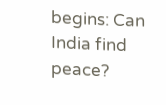begins: Can India find peace?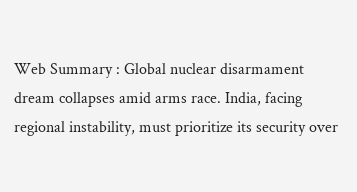Web Summary : Global nuclear disarmament dream collapses amid arms race. India, facing regional instability, must prioritize its security over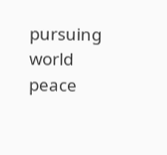pursuing world peace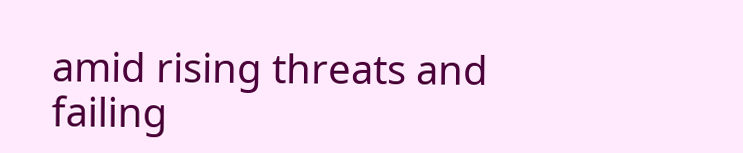amid rising threats and failing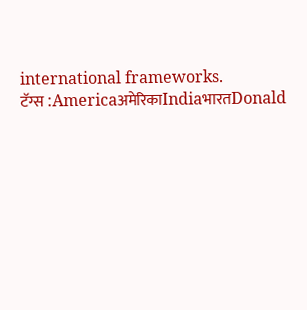international frameworks.
टॅग्स :AmericaअमेरिकाIndiaभारतDonald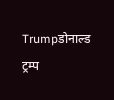Trumpडोनाल्ड ट्रम्प